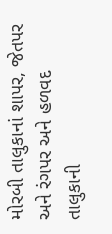મોરબી તાલુકાનાં શાપર, જેતપર અને રંગપર અને હળવદ તાલુકાની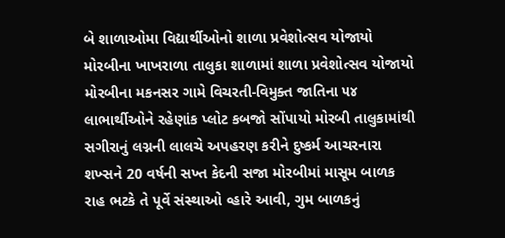બે શાળાઓમા વિદ્યાર્થીઓનો શાળા પ્રવેશોત્સવ યોજાયો મોરબીના ખાખરાળા તાલુકા શાળામાં શાળા પ્રવેશોત્સવ યોજાયો મોરબીના મકનસર ગામે વિચરતી-વિમુક્ત જાતિના ૫૪ લાભાર્થીઓને રહેણાંક પ્લોટ કબજો સોંપાયો મોરબી તાલુકામાંથી સગીરાનું લગ્નની લાલચે અપહરણ કરીને દુષ્કર્મ આચરનારા શખ્સને 20 વર્ષની સખ્ત કેદની સજા મોરબીમાં માસૂમ બાળક રાહ ભટકે તે પૂર્વે સંસ્થાઓ વ્હારે આવી, ગુમ બાળકનું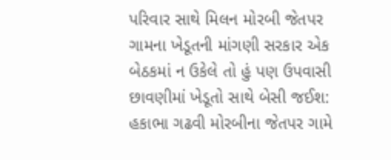પરિવાર સાથે મિલન મોરબી જેતપર ગામના ખેડૂતની માંગણી સરકાર એક બેઠકમાં ન ઉકેલે તો હું પણ ઉપવાસી છાવણીમાં ખેડૂતો સાથે બેસી જઈશ: હકાભા ગઢવી મોરબીના જેતપર ગામે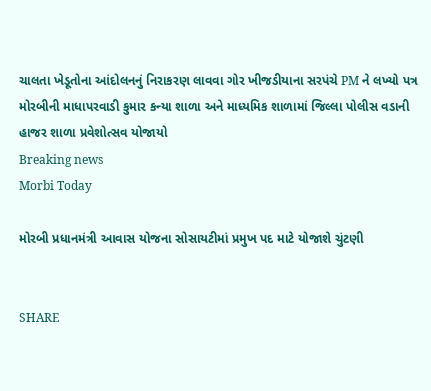ચાલતા ખેડૂતોના આંદોલનનું નિરાકરણ લાવવા ગોર ખીજડીયાના સરપંચે PM ને લખ્યો પત્ર મોરબીની માધાપરવાડી કુમાર કન્યા શાળા અને માધ્યમિક શાળામાં જિલ્લા પોલીસ વડાની હાજર શાળા પ્રવેશોત્સવ યોજાયો
Breaking news
Morbi Today

મોરબી પ્રધાનમંત્રી આવાસ યોજના સોસાયટીમાં પ્રમુખ પદ માટે યોજાશે ચુંટણી


SHARE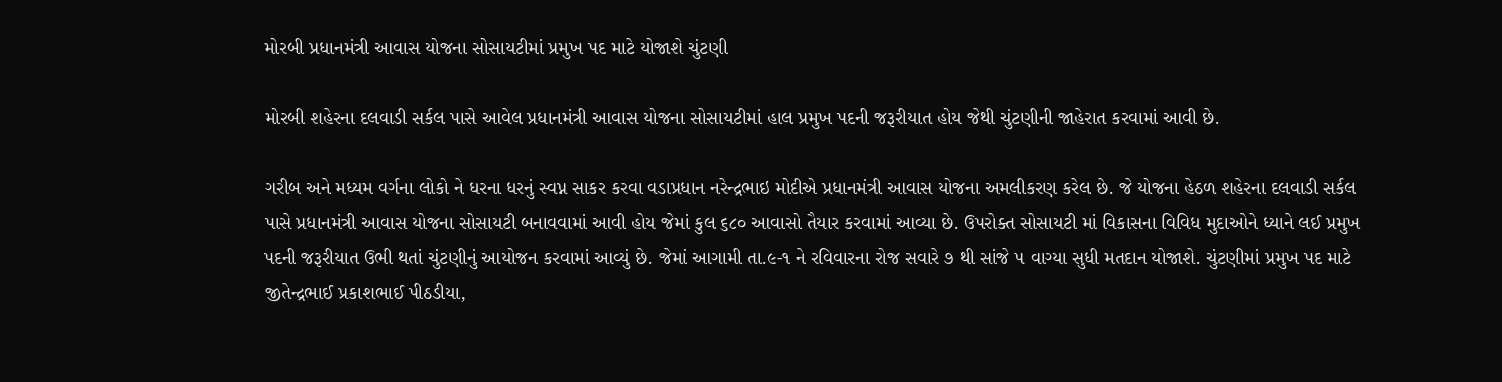મોરબી પ્રધાનમંત્રી આવાસ યોજના સોસાયટીમાં પ્રમુખ પદ માટે યોજાશે ચુંટણી

મોરબી શહેરના દલવાડી સર્કલ પાસે આવેલ પ્રધાનમંત્રી આવાસ યોજના સોસાયટીમાં હાલ પ્રમુખ પદની જરૂરીયાત હોય જેથી ચુંટણીની જાહેરાત કરવામાં આવી છે.

ગરીબ અને મધ્યમ વર્ગના લોકો ને ધરના ધરનું સ્વપ્ન સાકર કરવા વડાપ્રધાન નરેન્દ્રભાઇ મોદીએ પ્રધાનમંત્રી આવાસ યોજના અમલીકરણ કરેલ છે. જે યોજના હેઠળ શહેરના દલવાડી સર્કલ પાસે પ્રધાનમંત્રી આવાસ યોજના સોસાયટી બનાવવામાં આવી હોય જેમાં કુલ ૬૮૦ આવાસો તૈયાર કરવામાં આવ્યા છે. ઉપરોક્ત સોસાયટી માં વિકાસના વિવિધ મુદાઓને ધ્યાને લઈ પ્રમુખ પદની જરૂરીયાત ઉભી થતાં ચુંટણીનું આયોજન કરવામાં આવ્યું છે. જેમાં આગામી તા.૯-૧ ને રવિવારના રોજ સવારે ૭ થી સાંજે ૫ વાગ્યા સુધી મતદાન યોજાશે. ચુંટણીમાં પ્રમુખ પદ માટે જીતેન્દ્રભાઈ પ્રકાશભાઈ પીઠડીયા,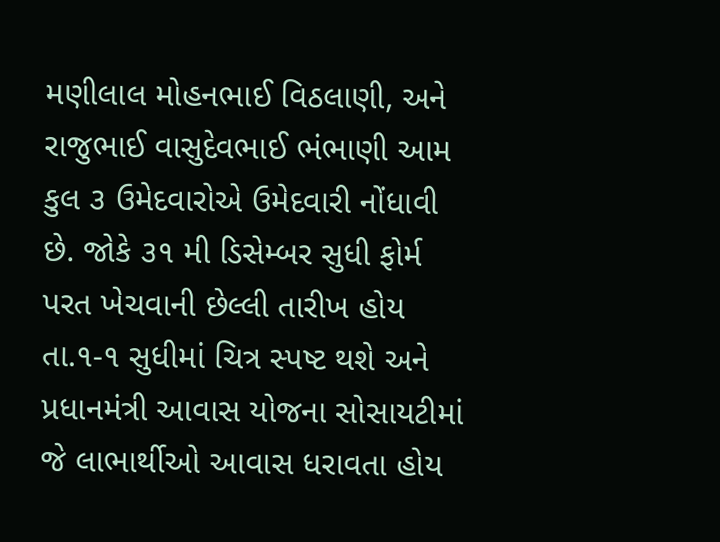મણીલાલ મોહનભાઈ વિઠલાણી, અને રાજુભાઈ વાસુદેવભાઈ ભંભાણી આમ કુલ ૩ ઉમેદવારોએ ઉમેદવારી નોંધાવી છે. જોકે ૩૧ મી ડિસેમ્બર સુધી ફોર્મ પરત ખેચવાની છેલ્લી તારીખ હોય તા.૧-૧ સુધીમાં ચિત્ર સ્પષ્ટ થશે અને પ્રધાનમંત્રી આવાસ યોજના સોસાયટીમાં જે લાભાર્થીઓ આવાસ ધરાવતા હોય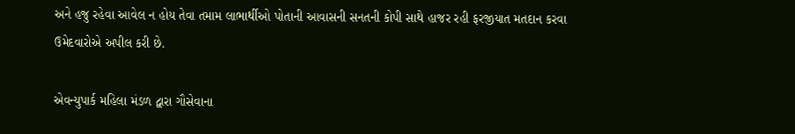અને હજુ રહેવા આવેલ ન હોય તેવા તમામ લાભાર્થીઓ પોતાની આવાસની સનતની કોપી સાથે હાજર રહી ફરજીયાત મતદાન કરવા ઉમેદવારોએ અપીલ કરી છે.

એવન્યુપાર્ક મહિલા મંડળ દ્વારા ગૌસેવાના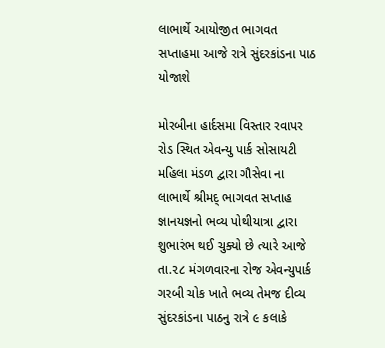લાભાર્થે આયોજીત ભાગવત સપ્તાહમા આજે રાત્રે સુંદરકાંડના પાઠ યોજાશે

મોરબીના હાર્દસમા વિસ્તાર રવાપર રોડ સ્થિત એવન્યુ પાર્ક સોસાયટી મહિલા મંડળ દ્વારા ગૌસેવા ના લાભાર્થે શ્રીમદ્ ભાગવત સપ્તાહ જ્ઞાનયજ્ઞનો ભવ્ય પોથીયાત્રા દ્વારા શુભારંભ થઈ ચુક્યો છે ત્યારે આજે તા.૨૮ મંગળવારના રોજ એવન્યુપાર્ક ગરબી ચોક ખાતે ભવ્ય તેમજ દીવ્ય સુંદરકાંડના પાઠનુ રાત્રે ૯ કલાકે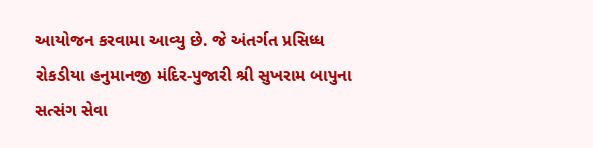આયોજન કરવામા આવ્યુ છે. જે અંતર્ગત પ્રસિધ્ધ રોકડીયા હનુમાનજી મંદિર-પુજારી શ્રી સુખરામ બાપુના સત્સંગ સેવા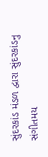સુંદરકાંડ મંડળ દ્વારા સુંદરકાંડનુ સંગીતમય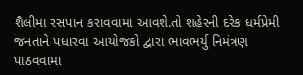શૈલીમા રસપાન કરાવવામા આવશે.તો શહેરની દરેક ધર્મપ્રેમી જનતાને પધારવા આયોજકો દ્વારા ભાવભર્યુ નિમંત્રણ પાઠવવામા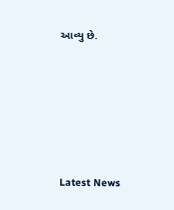આવ્યુ છે.






Latest News